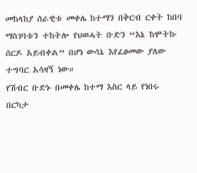መከላከያ ሰራዊቱ መቀሌ ከተማን በቅርብ ርቀት ከበባ ማስገባቱን ተከትሎ የህወሓት ቡድን “እኔ ከሞትኩ ሰርዶ አይብቀል” በሆነ ውሳኔ እየፈፀመው ያለው ተግባር አሳዛኝ ነው።
የሽብር ቡድኑ በመቀሌ ከተማ እስር ላይ የነበሩ በርካታ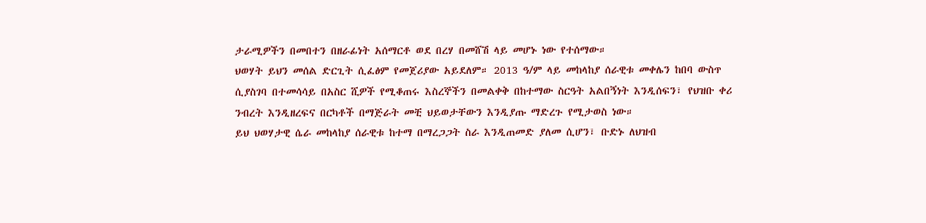ታራሚዎችን በመበተን በዘራፊነት አሰማርቶ ወደ በረሃ በመሸሽ ላይ መሆኑ ነው የተሰማው።
ህወሃት ይህን መሰል ድርጊት ሲፈፅም የመጀሪያው አይደለም። 2013 ዓ/ም ላይ መከላከያ ሰራዊቱ መቀሌን ከበባ ውስጥ ሲያስገባ በተመሳሳይ በአስር ሺዎች የሚቆጠሩ እስረኞችን በመልቀቅ በከተማው ስርዓት አልበኝነት እንዲሰፍን፣ የህዝቡ ቀሪ ንብረት እንዲዘረፍና በርካቶች በማጅራት መቺ ህይወታቸውን እንዲያጡ ማድረጉ የሚታወስ ነው።
ይህ ህወሃታዊ ሴራ መከላከያ ሰራዊቱ ከተማ በማረጋጋት ስራ እንዲጠመድ ያለመ ሲሆን፣ ቡድኑ ለህዝብ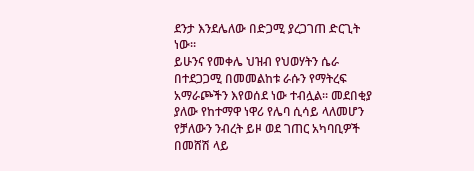ደንታ እንደሌለው በድጋሚ ያረጋገጠ ድርጊት ነው።
ይሁንና የመቀሌ ህዝብ የህወሃትን ሴራ በተደጋጋሚ በመመልከቱ ራሱን የማትረፍ አማራጮችን እየወሰደ ነው ተብሏል። መደበቂያ ያለው የከተማዋ ነዋሪ የሌባ ሲሳይ ላለመሆን የቻለውን ንብረት ይዞ ወደ ገጠር አካባቢዎች በመሸሽ ላይ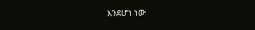እንደሆነ ነው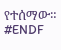የተሰማው።
#ENDF